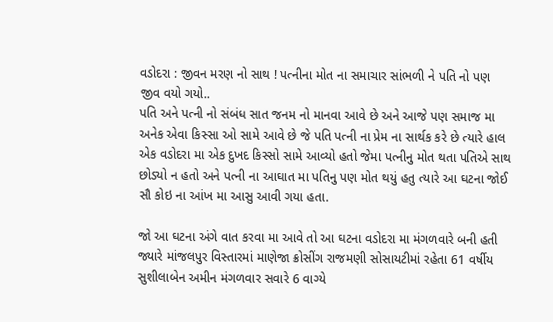વડોદરા : જીવન મરણ નો સાથ ! પત્નીના મોત ના સમાચાર સાંભળી ને પતિ નો પણ જીવ વયો ગયો..
પતિ અને પત્ની નો સંબંધ સાત જનમ નો માનવા આવે છે અને આજે પણ સમાજ મા અનેક એવા કિસ્સા ઓ સામે આવે છે જે પતિ પત્ની ના પ્રેમ ના સાર્થક કરે છે ત્યારે હાલ એક વડોદરા મા એક દુખદ કિસ્સો સામે આવ્યો હતો જેમા પત્નીનુ મોત થતા પતિએ સાથ છોડ્યો ન હતો અને પત્ની ના આઘાત મા પતિનુ પણ મોત થયું હતુ ત્યારે આ ઘટના જોઈ સૌ કોઇ ના આંખ મા આસુ આવી ગયા હતા.

જો આ ઘટના અંગે વાત કરવા મા આવે તો આ ઘટના વડોદરા મા મંગળવારે બની હતી જ્યારે માંજલપુર વિસ્તારમાં માણેજા ક્રોસીંગ રાજમણી સોસાયટીમાં રહેતા 61 વર્ષીય સુશીલાબેન અમીન મંગળવાર સવારે 6 વાગ્યે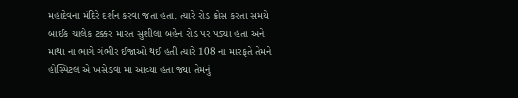મહાદેવના મંદિરે દર્શન કરવા જતા હતા. ત્યારે રોડ ક્રોસ કરતા સમયે બાઈક ચાલેક ટક્કર મારત સુશીલા બહેન રોડ પર પડ્યા હતા અને માથા ના ભાગે ગંભીર ઈજાઓ થઈ હતી ત્યારે 108 ના મારફતે તેમને હોસ્પિટલ એ ખસેડવા મા આવ્યા હતા જ્યા તેમનું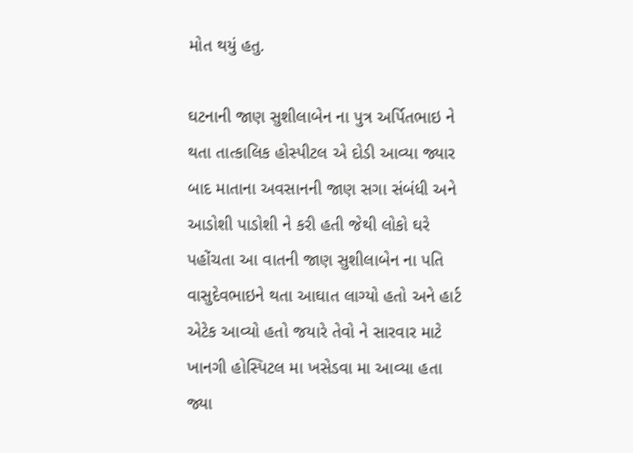મોત થયું હતુ.

ઘટનાની જાણ સુશીલાબેન ના પુત્ર અર્પિતભાઇ ને થતા તાત્કાલિક હોસ્પીટલ એ દોડી આવ્યા જ્યાર બાદ માતાના અવસાનની જાણ સગા સંબંધી અને આડોશી પાડોશી ને કરી હતી જેથી લોકો ઘરે પહોંચતા આ વાતની જાણ સુશીલાબેન ના પતિ વાસુદેવભાઇને થતા આઘાત લાગ્યો હતો અને હાર્ટ એટેક આવ્યો હતો જયારે તેવો ને સારવાર માટે ખાનગી હોસ્પિટલ મા ખસેડવા મા આવ્યા હતા જ્યા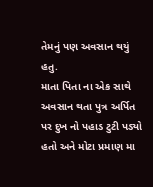તેમનું પણ અવસાન થયું હતુ.
માતા પિતા ના એક સાથે અવસાન થતા પુત્ર અર્પિત પર દુખ નો પહાડ ટુટી પડ્યો હતો અને મોટા પ્રમાણ મા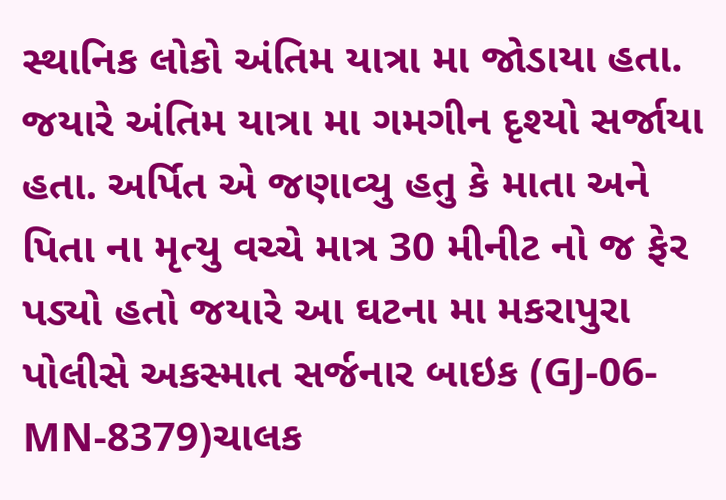સ્થાનિક લોકો અંતિમ યાત્રા મા જોડાયા હતા. જયારે અંતિમ યાત્રા મા ગમગીન દૃશ્યો સર્જાયા હતા. અર્પિત એ જણાવ્યુ હતુ કે માતા અને પિતા ના મૃત્યુ વચ્ચે માત્ર 30 મીનીટ નો જ ફેર પડ્યો હતો જયારે આ ઘટના મા મકરાપુરા પોલીસે અકસ્માત સર્જનાર બાઇક (GJ-06-MN-8379)ચાલક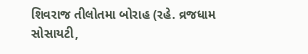શિવરાજ તીલોતમા બોરાહ (રહે. વ્રજધામ સોસાયટી,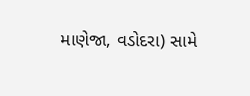માણેજા, વડોદરા) સામે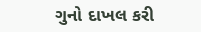ગુનો દાખલ કરી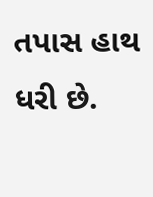તપાસ હાથ ધરી છે.